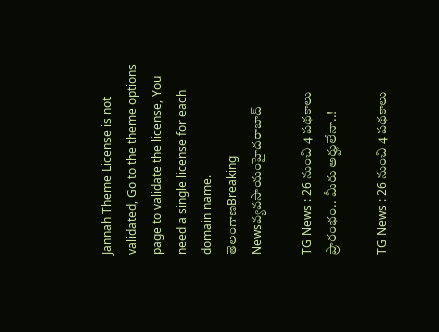Jannah Theme License is not validated, Go to the theme options page to validate the license, You need a single license for each domain name.
తెలంగాణBreaking Newsవ్యవసాయంహైదరాబాద్

TG News : 26 నుంచి 4 పథకాలు ప్రారంభం.. మీరు అర్హులేనా..!

TG News : 26 నుంచి 4 పథకాలు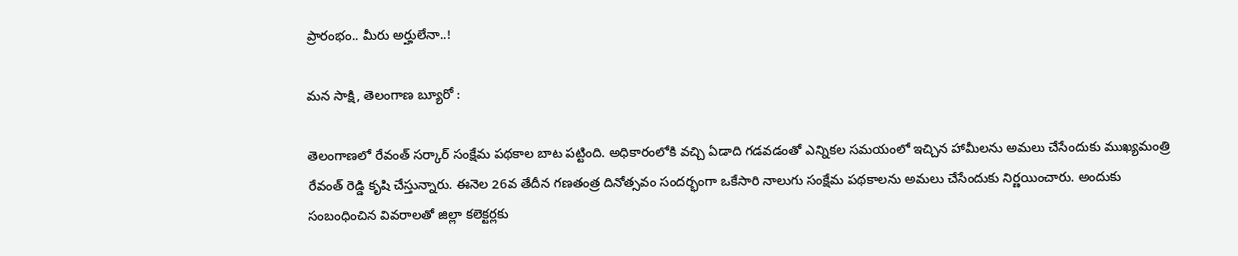ప్రారంభం.. మీరు అర్హులేనా..!

మన సాక్షి, తెలంగాణ బ్యూరో :

తెలంగాణలో రేవంత్ సర్కార్ సంక్షేమ పథకాల బాట పట్టింది. అధికారంలోకి వచ్చి ఏడాది గడవడంతో ఎన్నికల సమయంలో ఇచ్చిన హామీలను అమలు చేసేందుకు ముఖ్యమంత్రి రేవంత్ రెడ్డి కృషి చేస్తున్నారు. ఈనెల 26వ తేదీన గణతంత్ర దినోత్సవం సందర్భంగా ఒకేసారి నాలుగు సంక్షేమ పథకాలను అమలు చేసేందుకు నిర్ణయించారు. అందుకు సంబంధించిన వివరాలతో జిల్లా కలెక్టర్లకు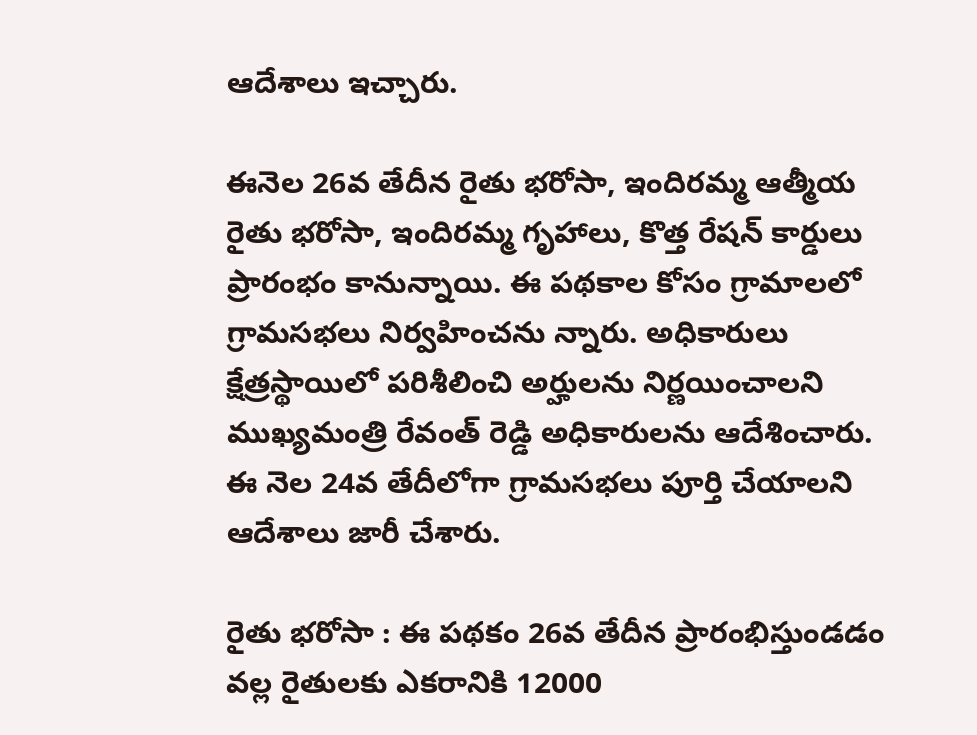ఆదేశాలు ఇచ్చారు.

ఈనెల 26వ తేదీన రైతు భరోసా, ఇందిరమ్మ ఆత్మీయ రైతు భరోసా, ఇందిరమ్మ గృహాలు, కొత్త రేషన్ కార్డులు ప్రారంభం కానున్నాయి. ఈ పథకాల కోసం గ్రామాలలో గ్రామసభలు నిర్వహించను న్నారు. అధికారులు క్షేత్రస్థాయిలో పరిశీలించి అర్హులను నిర్ణయించాలని ముఖ్యమంత్రి రేవంత్ రెడ్డి అధికారులను ఆదేశించారు. ఈ నెల 24వ తేదీలోగా గ్రామసభలు పూర్తి చేయాలని ఆదేశాలు జారీ చేశారు.

రైతు భరోసా : ఈ పథకం 26వ తేదీన ప్రారంభిస్తుండడం వల్ల రైతులకు ఎకరానికి 12000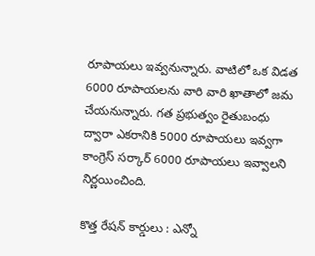రూపాయలు ఇవ్వనున్నారు. వాటిలో ఒక విడత 6000 రూపాయలను వారి వారి ఖాతాలో జమ చేయనున్నారు. గత ప్రభుత్వం రైతుబంధు ద్వారా ఎకరానికి 5000 రూపాయలు ఇవ్వగా కాంగ్రెస్ సర్కార్ 6000 రూపాయలు ఇవ్వాలని నిర్ణయించింది.

కొత్త రేషన్ కార్డులు : ఎన్నో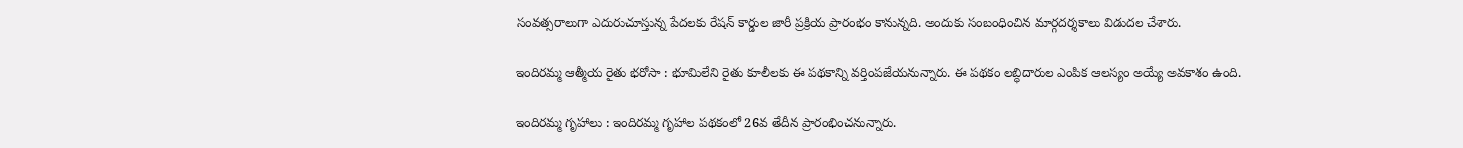సంవత్సరాలుగా ఎదురుచూస్తున్న పేదలకు రేషన్ కార్డుల జారీ ప్రక్రియ ప్రారంభం కానున్నది. అందుకు సంబంధించిన మార్గదర్శకాలు విడుదల చేశారు.

ఇందిరమ్మ ఆత్మీయ రైతు భరోసా : భూమిలేని రైతు కూలీలకు ఈ పథకాన్ని వర్తింపజేయనున్నారు. ఈ పథకం లబ్ధిదారుల ఎంపిక ఆలస్యం అయ్యే అవకాశం ఉంది.

ఇందిరమ్మ గృహాలు : ఇందిరమ్మ గృహాల పథకంలో 26వ తేదీన ప్రారంభించనున్నారు.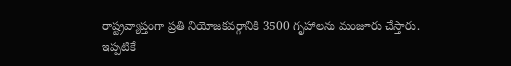రాష్ట్రవ్యాప్తంగా ప్రతి నియోజకవర్గానికి 3500 గృహాలను మంజూరు చేస్తారు. ఇప్పటికే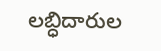లబ్ధిదారుల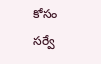కోసం సర్వే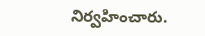నిర్వహించారు.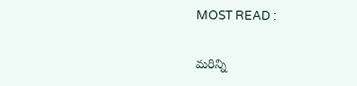MOST READ :

మరిన్ని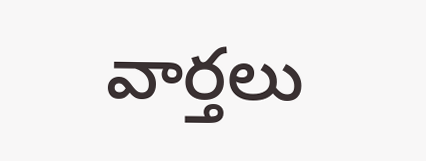వార్తలు